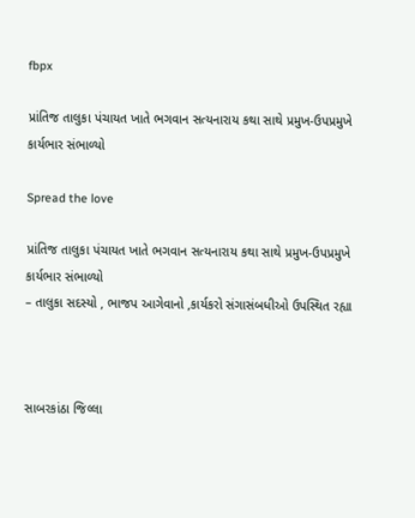fbpx

પ્રાંતિજ તાલુકા પંચાયત ખાતે ભગવાન સત્યનારાય કથા સાથે પ્રમુખ-ઉપપ્રમુખે કાર્યભાર સંભાળ્યો

Spread the love

પ્રાંતિજ તાલુકા પંચાયત ખાતે ભગવાન સત્યનારાય કથા સાથે પ્રમુખ-ઉપપ્રમુખે કાર્યભાર સંભાળ્યો
– તાલુકા સદસ્યો , ભાજપ આગેવાનો ,કાર્યકરો સંગાસંબધીઓ ઉપસ્થિત રહ્યા



સાબરકાંઠા જિલ્લા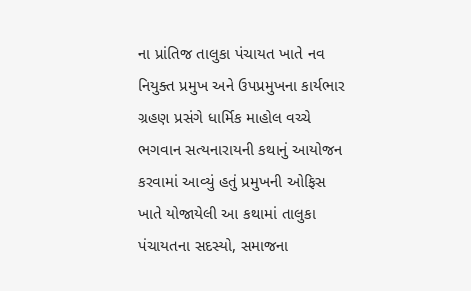ના પ્રાંતિજ તાલુકા પંચાયત ખાતે નવ નિયુક્ત પ્રમુખ અને ઉપપ્રમુખના કાર્યભાર ગ્રહણ પ્રસંગે ધાર્મિક માહોલ વચ્ચે ભગવાન સત્યનારાયની કથાનું આયોજન કરવામાં આવ્યું હતું પ્રમુખની ઓફિસ ખાતે યોજાયેલી આ કથામાં તાલુકા પંચાયતના સદસ્યો, સમાજના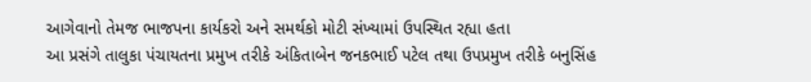આગેવાનો તેમજ ભાજપના કાર્યકરો અને સમર્થકો મોટી સંખ્યામાં ઉપસ્થિત રહ્યા હતા
આ પ્રસંગે તાલુકા પંચાયતના પ્રમુખ તરીકે અંકિતાબેન જનકભાઈ પટેલ તથા ઉપપ્રમુખ તરીકે બનુસિંહ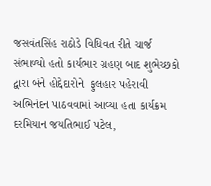જસવંતસિંહ રાઠોડે વિધિવત રીતે ચાર્જ સંભાળ્યો હતો કાર્યભાર ગ્રહણ બાદ શુભેચ્છકો દ્વારા બંને હોદ્દેદારોને  ફુલહાર પહેરાવી અભિનંદન પાઠવવામાં આવ્યા હતા કાર્યક્રમ દરમિયાન જયતિભાઈ પટેલ,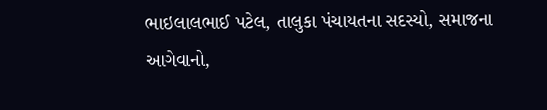ભાઇલાલભાઈ પટેલ, તાલુકા પંચાયતના સદસ્યો, સમાજના આગેવાનો,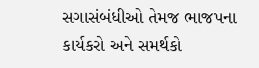સગાસંબંધીઓ તેમજ ભાજપના કાર્યકરો અને સમર્થકો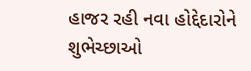હાજર રહી નવા હોદ્દેદારોને શુભેચ્છાઓ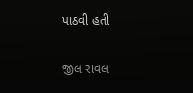પાઠવી હતી

જીલ રાવલ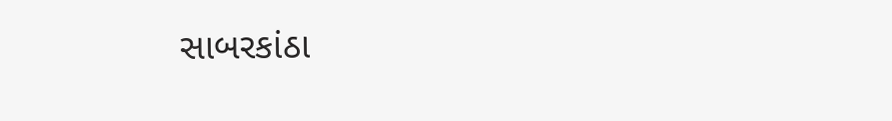સાબરકાંઠા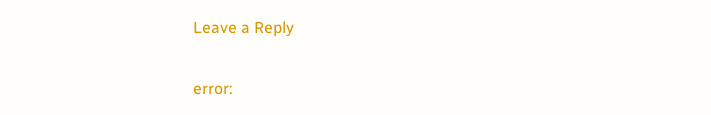Leave a Reply

error: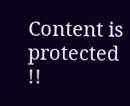Content is protected !!